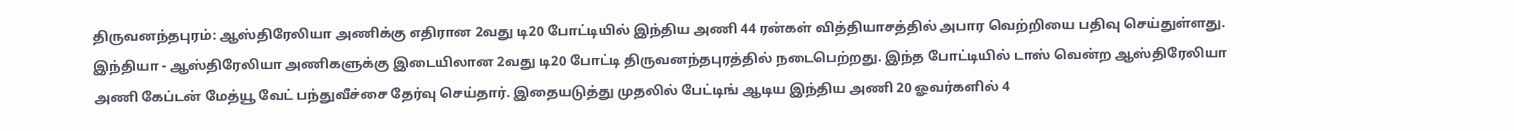திருவனந்தபுரம்: ஆஸ்திரேலியா அணிக்கு எதிரான 2வது டி20 போட்டியில் இந்திய அணி 44 ரன்கள் வித்தியாசத்தில் அபார வெற்றியை பதிவு செய்துள்ளது.
இந்தியா - ஆஸ்திரேலியா அணிகளுக்கு இடையிலான 2வது டி20 போட்டி திருவனந்தபுரத்தில் நடைபெற்றது. இந்த போட்டியில் டாஸ் வென்ற ஆஸ்திரேலியா அணி கேப்டன் மேத்யூ வேட் பந்துவீச்சை தேர்வு செய்தார். இதையடுத்து முதலில் பேட்டிங் ஆடிய இந்திய அணி 20 ஓவர்களில் 4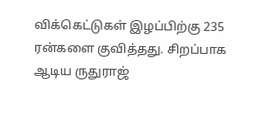விக்கெட்டுகள் இழப்பிற்கு 235 ரன்களை குவித்தது. சிறப்பாக ஆடிய ருதுராஜ்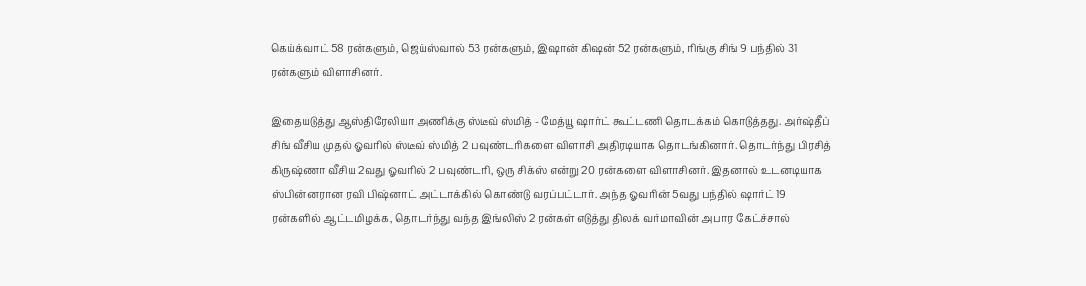கெய்க்வாட் 58 ரன்களும், ஜெய்ஸ்வால் 53 ரன்களும், இஷான் கிஷன் 52 ரன்களும், ரிங்கு சிங் 9 பந்தில் 31 ரன்களும் விளாசினர்.

இதையடுத்து ஆஸ்திரேலியா அணிக்கு ஸ்டீவ் ஸ்மித் - மேத்யூ ஷார்ட் கூட்டணி தொடக்கம் கொடுத்தது. அர்ஷ்தீப் சிங் வீசிய முதல் ஓவரில் ஸ்டீவ் ஸ்மித் 2 பவுண்டரிகளை விளாசி அதிரடியாக தொடங்கினார். தொடர்ந்து பிரசித் கிருஷ்ணா வீசிய 2வது ஓவரில் 2 பவுண்டரி, ஒரு சிக்ஸ் என்று 20 ரன்களை விளாசினர். இதனால் உடனடியாக ஸ்பின்னரான ரவி பிஷ்னாட் அட்டாக்கில் கொண்டு வரப்பட்டார். அந்த ஓவரின் 5வது பந்தில் ஷார்ட் 19 ரன்களில் ஆட்டமிழக்க, தொடர்ந்து வந்த இங்லிஸ் 2 ரன்கள் எடுத்து திலக் வர்மாவின் அபார கேட்ச்சால்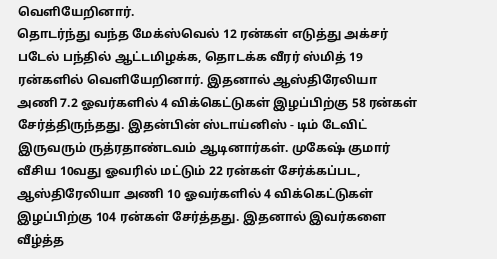வெளியேறினார்.
தொடர்ந்து வந்த மேக்ஸ்வெல் 12 ரன்கள் எடுத்து அக்சர் படேல் பந்தில் ஆட்டமிழக்க, தொடக்க வீரர் ஸ்மித் 19 ரன்களில் வெளியேறினார். இதனால் ஆஸ்திரேலியா அணி 7.2 ஓவர்களில் 4 விக்கெட்டுகள் இழப்பிற்கு 58 ரன்கள் சேர்த்திருந்தது. இதன்பின் ஸ்டாய்னிஸ் - டிம் டேவிட் இருவரும் ருத்ரதாண்டவம் ஆடினார்கள். முகேஷ் குமார் வீசிய 10வது ஓவரில் மட்டும் 22 ரன்கள் சேர்க்கப்பட, ஆஸ்திரேலியா அணி 10 ஓவர்களில் 4 விக்கெட்டுகள் இழப்பிற்கு 104 ரன்கள் சேர்த்தது. இதனால் இவர்களை வீழ்த்த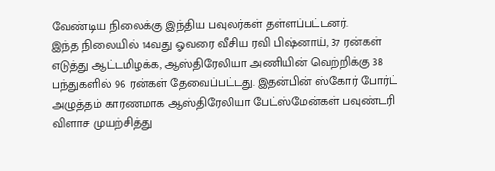வேண்டிய நிலைக்கு இந்திய பவுலர்கள் தள்ளப்பட்டனர்.
இந்த நிலையில் 14வது ஓவரை வீசிய ரவி பிஷ்னாய், 37 ரன்கள் எடுத்து ஆட்டமிழக்க, ஆஸ்திரேலியா அணியின் வெற்றிக்கு 38 பந்துகளில் 96 ரன்கள் தேவைப்பட்டது. இதன்பின் ஸ்கோர் போர்ட் அழுத்தம் காரணமாக ஆஸ்திரேலியா பேட்ஸ்மேன்கள் பவுண்டரி விளாச முயற்சித்து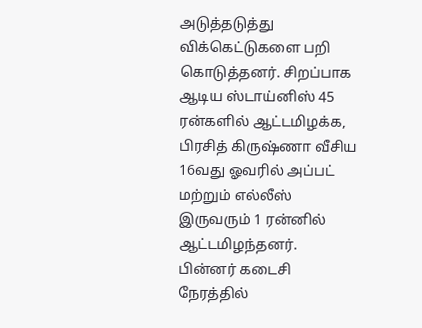அடுத்தடுத்து விக்கெட்டுகளை பறி கொடுத்தனர். சிறப்பாக ஆடிய ஸ்டாய்னிஸ் 45 ரன்களில் ஆட்டமிழக்க, பிரசித் கிருஷ்ணா வீசிய 16வது ஓவரில் அப்பட் மற்றும் எல்லீஸ் இருவரும் 1 ரன்னில் ஆட்டமிழந்தனர்.
பின்னர் கடைசி நேரத்தில்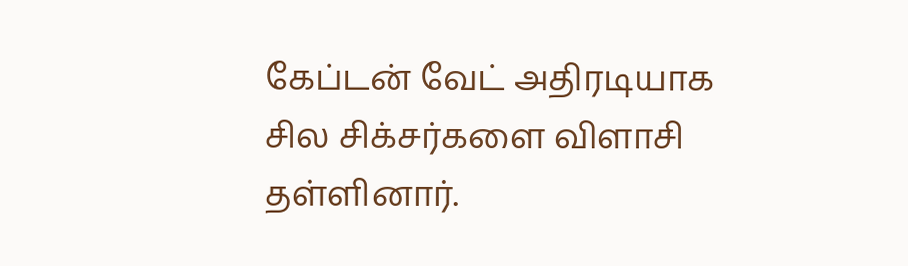கேப்டன் வேட் அதிரடியாக சில சிக்சர்களை விளாசி தள்ளினார்.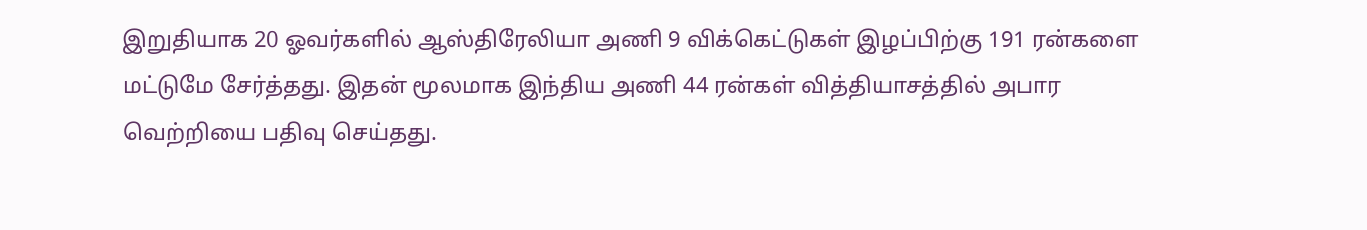இறுதியாக 20 ஓவர்களில் ஆஸ்திரேலியா அணி 9 விக்கெட்டுகள் இழப்பிற்கு 191 ரன்களை மட்டுமே சேர்த்தது. இதன் மூலமாக இந்திய அணி 44 ரன்கள் வித்தியாசத்தில் அபார வெற்றியை பதிவு செய்தது.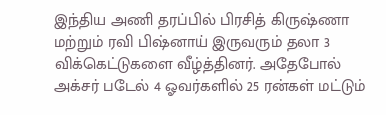இந்திய அணி தரப்பில் பிரசித் கிருஷ்ணா மற்றும் ரவி பிஷ்னாய் இருவரும் தலா 3 விக்கெட்டுகளை வீழ்த்தினர். அதேபோல் அக்சர் படேல் 4 ஓவர்களில் 25 ரன்கள் மட்டும்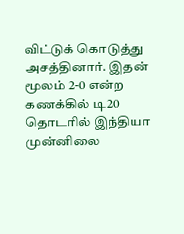விட்டுக் கொடுத்து அசத்தினார். இதன் மூலம் 2-0 என்ற கணக்கில் டி20 தொடரில் இந்தியா முன்னிலை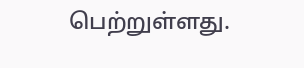பெற்றுள்ளது.